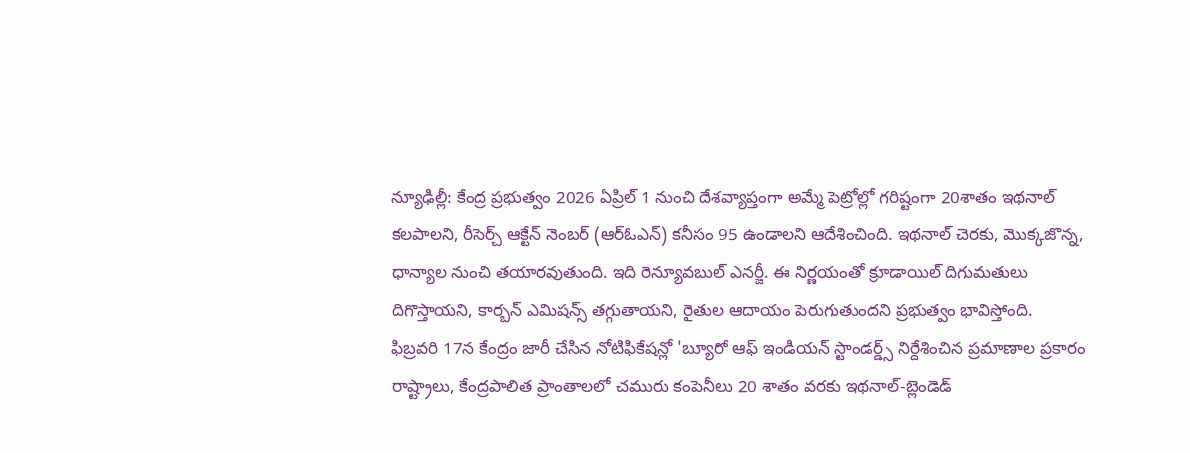న్యూఢిల్లీ: కేంద్ర ప్రభుత్వం 2026 ఏప్రిల్ 1 నుంచి దేశవ్యాప్తంగా అమ్మే పెట్రోల్లో గరిష్టంగా 20శాతం ఇథనాల్ కలపాలని, రీసెర్చ్ ఆక్టేన్ నెంబర్ (ఆర్ఓఎన్) కనీసం 95 ఉండాలని ఆదేశించింది. ఇథనాల్ చెరకు, మొక్కజొన్న, ధాన్యాల నుంచి తయారవుతుంది. ఇది రెన్యూవబుల్ ఎనర్జీ. ఈ నిర్ణయంతో క్రూడాయిల్ దిగుమతులు దిగొస్తాయని, కార్బన్ ఎమిషన్స్ తగ్గుతాయని, రైతుల ఆదాయం పెరుగుతుందని ప్రభుత్వం భావిస్తోంది.
ఫిబ్రవరి 17న కేంద్రం జారీ చేసిన నోటిఫికేషన్లో 'బ్యూరో ఆఫ్ ఇండియన్ స్టాండర్డ్స్ నిర్దేశించిన ప్రమాణాల ప్రకారం రాష్ట్రాలు, కేంద్రపాలిత ప్రాంతాలలో చమురు కంపెనీలు 20 శాతం వరకు ఇథనాల్-బ్లెండెడ్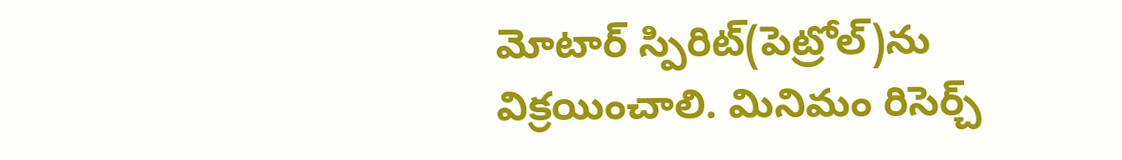మోటార్ స్పిరిట్(పెట్రోల్)ను విక్రయించాలి. మినిమం రిసెర్చ్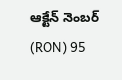ఆక్టేన్ నెంబర్ (RON) 95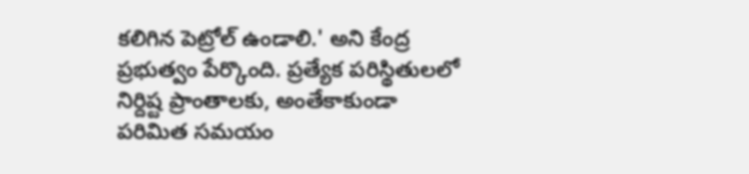కలిగిన పెట్రోల్ ఉండాలి.' అని కేంద్ర ప్రభుత్వం పేర్కొంది. ప్రత్యేక పరిస్థితులలో నిర్దిష్ట ప్రాంతాలకు, అంతేకాకుండా పరిమిత సమయం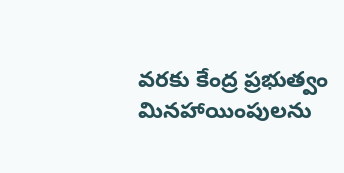వరకు కేంద్ర ప్రభుత్వం మినహాయింపులను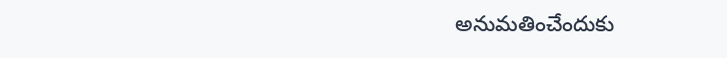అనుమతించేందుకు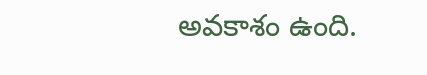అవకాశం ఉంది.